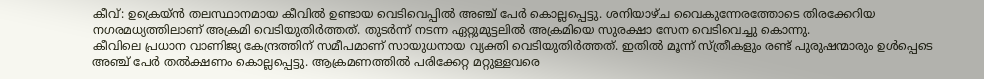കീവ്: ഉക്രെയ്ൻ തലസ്ഥാനമായ കീവിൽ ഉണ്ടായ വെടിവെപ്പിൽ അഞ്ച് പേർ കൊല്ലപ്പെട്ടു. ശനിയാഴ്ച വൈകുന്നേരത്തോടെ തിരക്കേറിയ നഗരമധ്യത്തിലാണ് അക്രമി വെടിയുതിർത്തത്. തുടർന്ന് നടന്ന ഏറ്റുമുട്ടലിൽ അക്രമിയെ സുരക്ഷാ സേന വെടിവെച്ചു കൊന്നു.
കീവിലെ പ്രധാന വാണിജ്യ കേന്ദ്രത്തിന് സമീപമാണ് സായുധനായ വ്യക്തി വെടിയുതിർത്തത്. ഇതിൽ മൂന്ന് സ്ത്രീകളും രണ്ട് പുരുഷന്മാരും ഉൾപ്പെടെ അഞ്ച് പേർ തൽക്ഷണം കൊല്ലപ്പെട്ടു. ആക്രമണത്തിൽ പരിക്കേറ്റ മറ്റുള്ളവരെ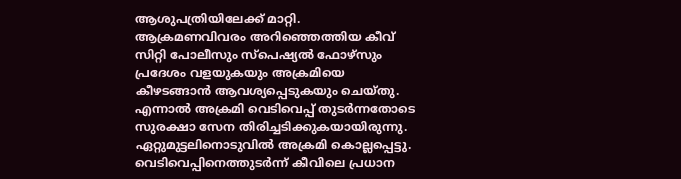ആശുപത്രിയിലേക്ക് മാറ്റി.
ആക്രമണവിവരം അറിഞ്ഞെത്തിയ കീവ് സിറ്റി പോലീസും സ്പെഷ്യൽ ഫോഴ്സും പ്രദേശം വളയുകയും അക്രമിയെ കീഴടങ്ങാൻ ആവശ്യപ്പെടുകയും ചെയ്തു. എന്നാൽ അക്രമി വെടിവെപ്പ് തുടർന്നതോടെ സുരക്ഷാ സേന തിരിച്ചടിക്കുകയായിരുന്നു. ഏറ്റുമുട്ടലിനൊടുവിൽ അക്രമി കൊല്ലപ്പെട്ടു.
വെടിവെപ്പിനെത്തുടർന്ന് കീവിലെ പ്രധാന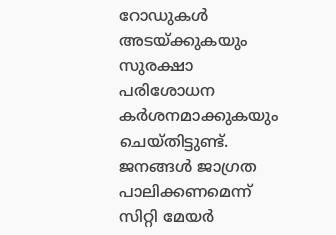റോഡുകൾ അടയ്ക്കുകയും സുരക്ഷാ പരിശോധന കർശനമാക്കുകയും ചെയ്തിട്ടുണ്ട്. ജനങ്ങൾ ജാഗ്രത പാലിക്കണമെന്ന് സിറ്റി മേയർ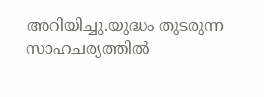അറിയിച്ചു.യുദ്ധം തുടരുന്ന സാഹചര്യത്തിൽ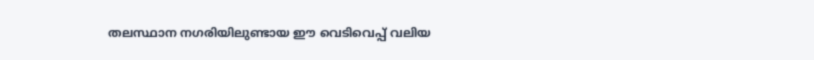തലസ്ഥാന നഗരിയിലുണ്ടായ ഈ വെടിവെപ്പ് വലിയ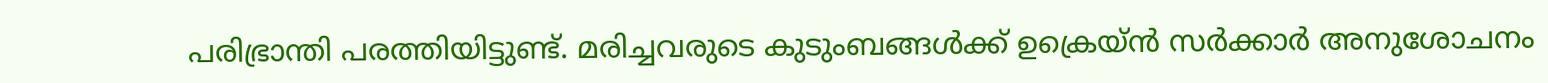പരിഭ്രാന്തി പരത്തിയിട്ടുണ്ട്. മരിച്ചവരുടെ കുടുംബങ്ങൾക്ക് ഉക്രെയ്ൻ സർക്കാർ അനുശോചനം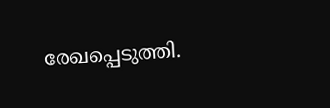രേഖപ്പെടുത്തി.